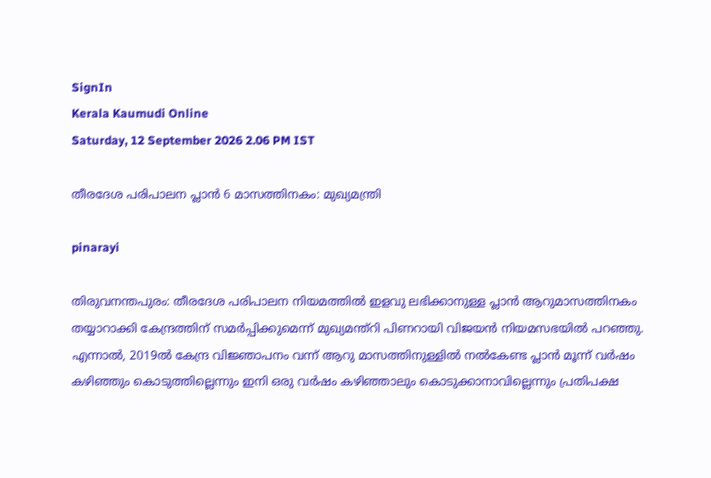SignIn
Kerala Kaumudi Online
Saturday, 12 September 2026 2.06 PM IST

തീരദേശ പരിപാലന പ്ലാൻ 6 മാസത്തിനകം: മുഖ്യമന്ത്രി

pinarayi

തിരുവനന്തപുരം: തീരദേശ പരിപാലന നിയമത്തിൽ ഇളവു ലഭിക്കാനുള്ള പ്ലാൻ ആറുമാസത്തിനകം തയ്യാറാക്കി കേന്ദ്രത്തിന് സമർപ്പിക്കുമെന്ന് മുഖ്യമന്ത്റി പിണറായി വിജയൻ നിയമസഭയിൽ പറഞ്ഞു. എന്നാൽ, 2019ൽ കേന്ദ്ര വിജ്ഞാപനം വന്ന് ആറു മാസത്തിനുള്ളിൽ നൽകേണ്ട പ്ലാൻ മൂന്ന് വർഷം കഴിഞ്ഞും കൊടുത്തില്ലെന്നും ഇനി ഒരു വർഷം കഴിഞ്ഞാലും കൊടുക്കാനാവില്ലെന്നും പ്രതിപക്ഷ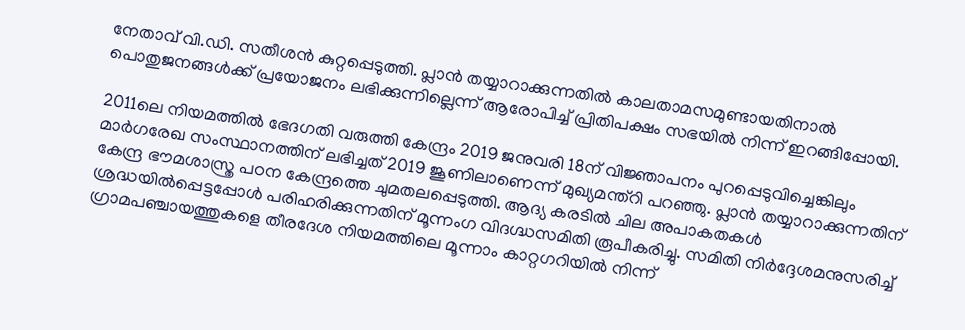നേതാവ് വി.ഡി. സതീശൻ കുറ്റപ്പെടുത്തി. പ്ലാൻ തയ്യാറാക്കുന്നതിൽ കാലതാമസമുണ്ടായതിനാൽ പൊതുജനങ്ങൾക്ക് പ്രയോജനം ലഭിക്കുന്നില്ലെന്ന് ആരോപിച്ച് പ്രിതിപക്ഷം സഭയിൽ നിന്ന് ഇറങ്ങിപ്പോയി.

2011ലെ നിയമത്തിൽ ഭേദഗതി വരുത്തി കേന്ദ്രം 2019 ജനുവരി 18ന് വിജ്ഞാപനം പുറപ്പെടുവിച്ചെങ്കിലും മാർഗരേഖ സംസ്ഥാനത്തിന് ലഭിച്ചത് 2019 ജൂണിലാണെന്ന് മുഖ്യമന്ത്റി പറഞ്ഞു. പ്ലാൻ തയ്യാറാക്കുന്നതിന് കേന്ദ്ര ഭൗമശാസ്ത്ര പഠന കേന്ദ്രത്തെ ചുമതലപ്പെടുത്തി. ആദ്യ കരടിൽ ചില അപാകതകൾ ശ്രദ്ധയിൽപ്പെട്ടപ്പോൾ പരിഹരിക്കുന്നതിന് മൂന്നംഗ വിദഗ്ദ്ധസമിതി രൂപീകരിച്ചു. സമിതി നിർദ്ദേശമനുസരിച്ച് ഗ്രാമപഞ്ചായത്തുകളെ തീരദേശ നിയമത്തിലെ മൂന്നാം കാറ്റഗറിയിൽ നിന്ന്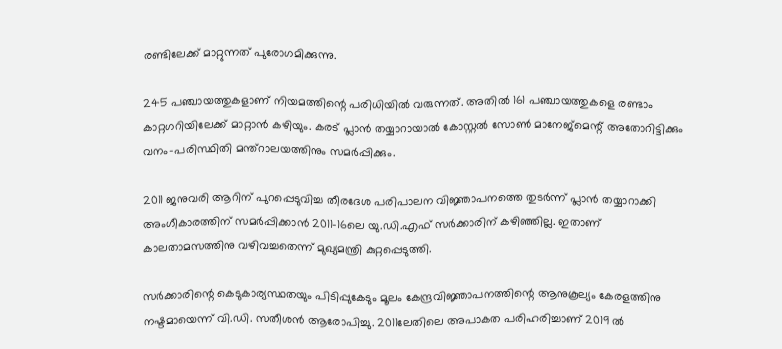രണ്ടിലേക്ക് മാറ്റുന്നത് പുരോഗമിക്കുന്നു.

245 പഞ്ചായത്തുകളാണ് നിയമത്തിന്റെ പരിധിയിൽ വരുന്നത്. അതിൽ 161 പഞ്ചായത്തുകളെ രണ്ടാം കാറ്റഗറിയിലേക്ക് മാറ്റാൻ കഴിയും. കരട് പ്ലാൻ തയ്യാറായാൽ കോസ്റ്റൽ സോൺ മാനേജ്‌മെന്റ് അതോറിട്ടിക്കും വനം-പരിസ്ഥിതി മന്ത്റാലയത്തിനും സമർപ്പിക്കും.

2011 ജനുവരി ആറിന് പുറപ്പെടുവിച്ച തീരദേശ പരിപാലന വിജ്ഞാപനത്തെ തുടർന്ന് പ്ലാൻ തയ്യാറാക്കി അംഗീകാരത്തിന് സമർപ്പിക്കാൻ 2011-16ലെ യു.ഡി.എഫ് സർക്കാരിന് കഴിഞ്ഞില്ല. ഇതാണ് കാലതാമസത്തിനു വഴിവച്ചതെന്ന് മുഖ്യമന്ത്രി കുറ്റപ്പെടുത്തി.

സർക്കാരിന്റെ കെടുകാര്യസ്ഥതയും പിടിപ്പുകേടും മൂലം കേന്ദ്രവിജ്ഞാപനത്തിന്റെ ആനുകൂല്യം കേരളത്തിനു നഷ്ടമായെന്ന് വി.ഡി. സതീശൻ ആരോപിച്ചു. 2011ലേതിലെ അപാകത പരിഹരിച്ചാണ് 2019 ൽ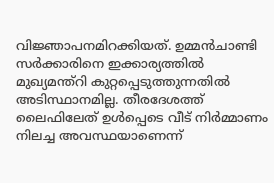വിജ്ഞാപനമിറക്കിയത്. ഉമ്മൻചാണ്ടി സർക്കാരിനെ ഇക്കാര്യത്തിൽ മുഖ്യമന്ത്റി കുറ്റപ്പെടുത്തുന്നതിൽ അടിസ്ഥാനമില്ല. തീരദേശത്ത് ലൈഫിലേത് ഉൾപ്പെടെ വീട് നിർമ്മാണം നിലച്ച അവസ്ഥയാണെന്ന്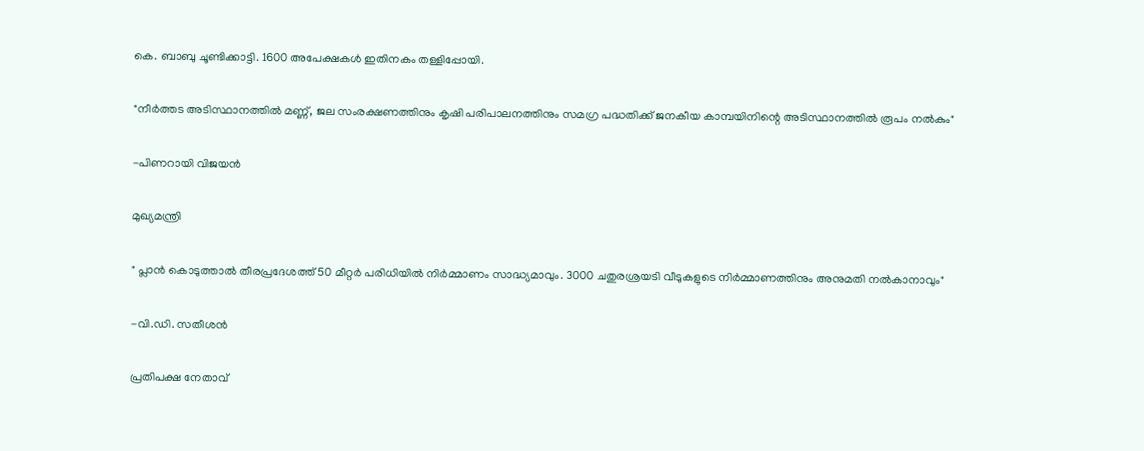കെ. ബാബു ചൂണ്ടിക്കാട്ടി. 1600 അപേക്ഷകൾ ഇതിനകം തള്ളിപ്പോയി.

"നീർത്തട അടിസ്ഥാനത്തിൽ മണ്ണ്, ജല സംരക്ഷണത്തിനും കൃഷി പരിപാലനത്തിനും സമഗ്ര പദ്ധതിക്ക് ജനകീയ കാമ്പയിനിന്റെ അടിസ്ഥാനത്തിൽ രൂപം നൽകും"

-പിണറായി വിജയൻ

മുഖ്യമന്ത്രി

" പ്ലാൻ കൊടുത്താൽ തീരപ്രദേശത്ത് 50 മീറ്റർ പരിധിയിൽ നിർമ്മാണം സാദ്ധ്യമാവും. 3000 ചതുരശ്രയടി വീടുകളുടെ നിർമ്മാണത്തിനും അനുമതി നൽകാനാവും"

-വി.ഡി. സതീശൻ

പ്രതിപക്ഷ നേതാവ്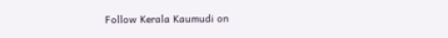Follow Kerala Kaumudi on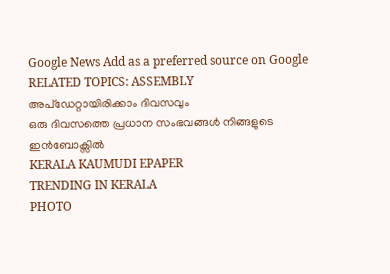Google News Add as a preferred source on Google
RELATED TOPICS: ASSEMBLY
അപ്ഡേറ്റായിരിക്കാം ദിവസവും
ഒരു ദിവസത്തെ പ്രധാന സംഭവങ്ങൾ നിങ്ങളുടെ ഇൻബോക്സിൽ
KERALA KAUMUDI EPAPER
TRENDING IN KERALA
PHOTO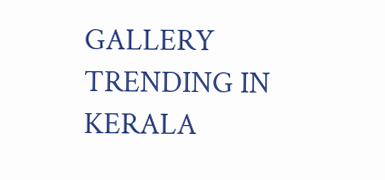GALLERY
TRENDING IN KERALA